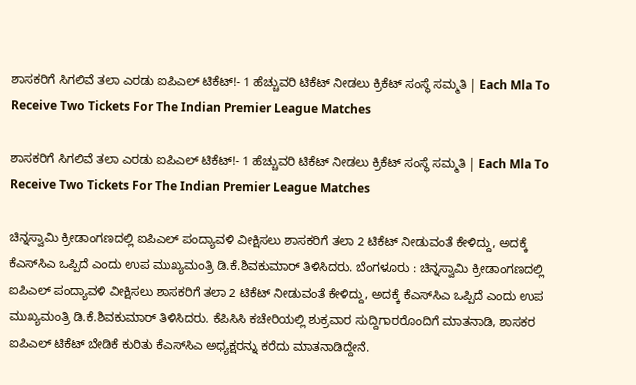ಶಾಸಕರಿಗೆ ಸಿಗಲಿವೆ ತಲಾ ಎರಡು ಐಪಿಎಲ್‌ ಟಿಕೆಟ್‌!- 1 ಹೆಚ್ಚುವರಿ ಟಿಕೆಟ್‌ ನೀಡಲು ಕ್ರಿಕೆಟ್‌ ಸಂಸ್ಥೆ ಸಮ್ಮತಿ | Each Mla To Receive Two Tickets For The Indian Premier League Matches

ಶಾಸಕರಿಗೆ ಸಿಗಲಿವೆ ತಲಾ ಎರಡು ಐಪಿಎಲ್‌ ಟಿಕೆಟ್‌!- 1 ಹೆಚ್ಚುವರಿ ಟಿಕೆಟ್‌ ನೀಡಲು ಕ್ರಿಕೆಟ್‌ ಸಂಸ್ಥೆ ಸಮ್ಮತಿ | Each Mla To Receive Two Tickets For The Indian Premier League Matches

ಚಿನ್ನಸ್ವಾಮಿ ಕ್ರೀಡಾಂಗಣದಲ್ಲಿ ಐಪಿಎಲ್‌ ಪಂದ್ಯಾವಳಿ ವೀಕ್ಷಿಸಲು ಶಾಸಕರಿಗೆ ತಲಾ 2 ಟಿಕೆಟ್‌ ನೀಡುವಂತೆ ಕೇಳಿದ್ದು, ಅದಕ್ಕೆ ಕೆಎಸ್‌ಸಿಎ ಒಪ್ಪಿದೆ ಎಂದು ಉಪ ಮುಖ್ಯಮಂತ್ರಿ ಡಿ.ಕೆ.ಶಿವಕುಮಾರ್‌ ತಿಳಿಸಿದರು. ಬೆಂಗಳೂರು : ಚಿನ್ನಸ್ವಾಮಿ ಕ್ರೀಡಾಂಗಣದಲ್ಲಿ ಐಪಿಎಲ್‌ ಪಂದ್ಯಾವಳಿ ವೀಕ್ಷಿಸಲು ಶಾಸಕರಿಗೆ ತಲಾ 2 ಟಿಕೆಟ್‌ ನೀಡುವಂತೆ ಕೇಳಿದ್ದು, ಅದಕ್ಕೆ ಕೆಎಸ್‌ಸಿಎ ಒಪ್ಪಿದೆ ಎಂದು ಉಪ ಮುಖ್ಯಮಂತ್ರಿ ಡಿ.ಕೆ.ಶಿವಕುಮಾರ್‌ ತಿಳಿಸಿದರು. ಕೆಪಿಸಿಸಿ ಕಚೇರಿಯಲ್ಲಿ ಶುಕ್ರವಾರ ಸುದ್ದಿಗಾರರೊಂದಿಗೆ ಮಾತನಾಡಿ, ಶಾಸಕರ ಐಪಿಎಲ್‌ ಟಿಕೆಟ್‌ ಬೇಡಿಕೆ ಕುರಿತು ಕೆಎಸ್‌ಸಿಎ ಅಧ್ಯಕ್ಷರನ್ನು ಕರೆದು ಮಾತನಾಡಿದ್ದೇನೆ.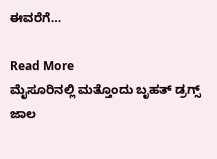ಈವರೆಗೆ…

Read More
ಮೈಸೂರಿನಲ್ಲಿ ಮತ್ತೊಂದು ಬೃಹತ್‌ ಡ್ರಗ್ಸ್‌ ಜಾಲ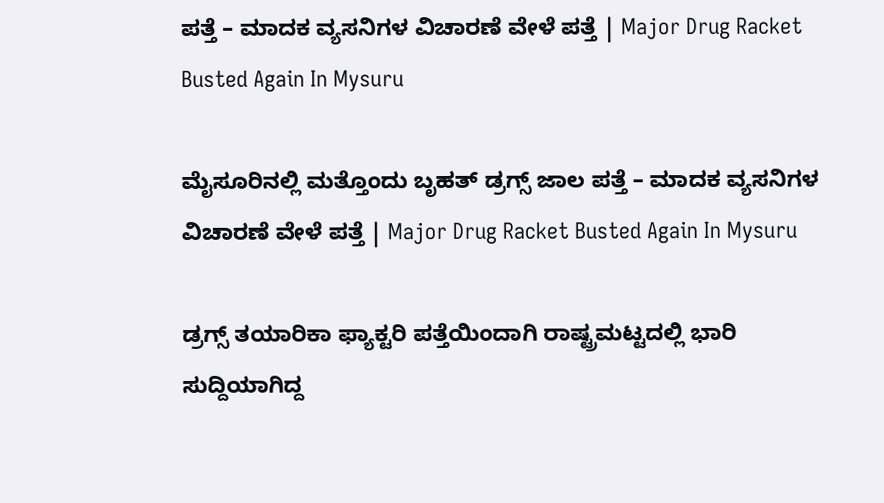ಪತ್ತೆ – ಮಾದಕ ವ್ಯಸನಿಗಳ ವಿಚಾರಣೆ ವೇಳೆ ಪತ್ತೆ | Major Drug Racket Busted Again In Mysuru

ಮೈಸೂರಿನಲ್ಲಿ ಮತ್ತೊಂದು ಬೃಹತ್‌ ಡ್ರಗ್ಸ್‌ ಜಾಲ ಪತ್ತೆ – ಮಾದಕ ವ್ಯಸನಿಗಳ ವಿಚಾರಣೆ ವೇಳೆ ಪತ್ತೆ | Major Drug Racket Busted Again In Mysuru

ಡ್ರಗ್ಸ್‌ ತಯಾರಿಕಾ ಫ್ಯಾಕ್ಟರಿ ಪತ್ತೆಯಿಂದಾಗಿ ರಾಷ್ಟ್ರಮಟ್ಟದಲ್ಲಿ ಭಾರಿ ಸುದ್ದಿಯಾಗಿದ್ದ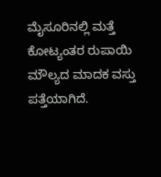ಮೈಸೂರಿನಲ್ಲಿ ಮತ್ತೆ ಕೋಟ್ಯಂತರ ರುಪಾಯಿ ಮೌಲ್ಯದ ಮಾದಕ ವಸ್ತು ಪತ್ತೆಯಾಗಿದೆ.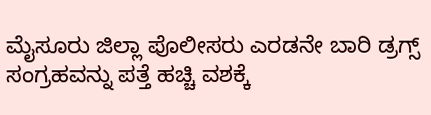ಮೈಸೂರು ಜಿಲ್ಲಾ ಪೊಲೀಸರು ಎರಡನೇ ಬಾರಿ ಡ್ರಗ್ಸ್‌ ಸಂಗ್ರಹವನ್ನು ಪತ್ತೆ ಹಚ್ಚಿ ವಶಕ್ಕೆ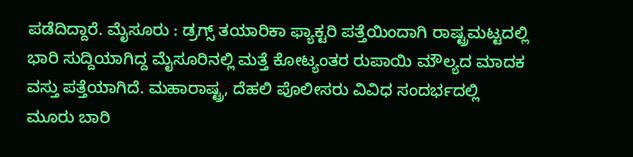ಪಡೆದಿದ್ದಾರೆ. ಮೈಸೂರು : ಡ್ರಗ್ಸ್‌ ತಯಾರಿಕಾ ಫ್ಯಾಕ್ಟರಿ ಪತ್ತೆಯಿಂದಾಗಿ ರಾಷ್ಟ್ರಮಟ್ಟದಲ್ಲಿ ಭಾರಿ ಸುದ್ದಿಯಾಗಿದ್ದ ಮೈಸೂರಿನಲ್ಲಿ ಮತ್ತೆ ಕೋಟ್ಯಂತರ ರುಪಾಯಿ ಮೌಲ್ಯದ ಮಾದಕ ವಸ್ತು ಪತ್ತೆಯಾಗಿದೆ. ಮಹಾರಾಷ್ಟ್ರ, ದೆಹಲಿ ಪೊಲೀಸರು ವಿವಿಧ ಸಂದರ್ಭದಲ್ಲಿ ಮೂರು ಬಾರಿ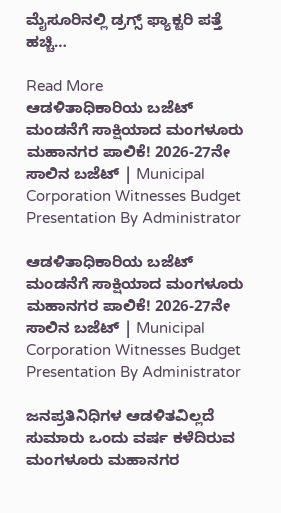ಮೈಸೂರಿನಲ್ಲಿ ಡ್ರಗ್ಸ್‌ ಫ್ಯಾಕ್ಟರಿ ಪತ್ತೆ ಹಚ್ಚಿ…

Read More
ಆಡಳಿತಾಧಿಕಾರಿಯ ಬಜೆಟ್‌ ಮಂಡನೆಗೆ ಸಾಕ್ಷಿಯಾದ ಮಂಗಳೂರು ಮಹಾನಗರ ಪಾಲಿಕೆ! 2026-27ನೇ ಸಾಲಿನ ಬಜೆಟ್‌ | Municipal Corporation Witnesses Budget Presentation By Administrator

ಆಡಳಿತಾಧಿಕಾರಿಯ ಬಜೆಟ್‌ ಮಂಡನೆಗೆ ಸಾಕ್ಷಿಯಾದ ಮಂಗಳೂರು ಮಹಾನಗರ ಪಾಲಿಕೆ! 2026-27ನೇ ಸಾಲಿನ ಬಜೆಟ್‌ | Municipal Corporation Witnesses Budget Presentation By Administrator

ಜನಪ್ರತಿನಿಧಿಗಳ ಆಡಳಿತವಿಲ್ಲದೆ ಸುಮಾರು ಒಂದು ವರ್ಷ ಕಳೆದಿರುವ ಮಂಗಳೂರು ಮಹಾನಗರ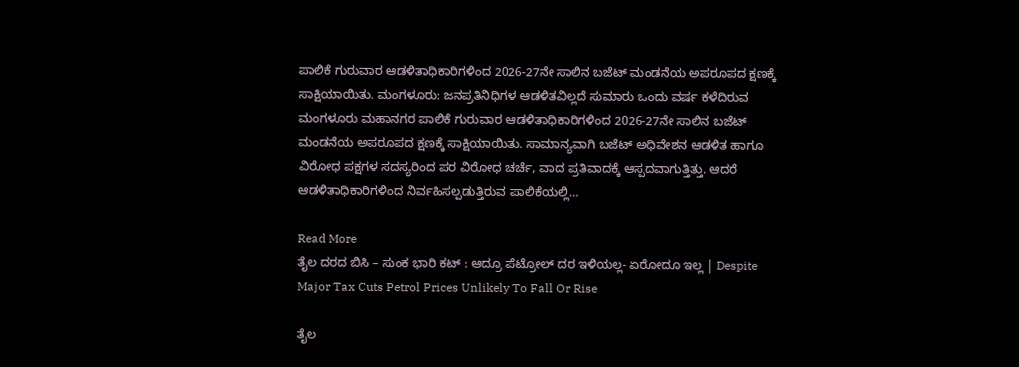ಪಾಲಿಕೆ ಗುರುವಾರ ಆಡಳಿತಾಧಿಕಾರಿಗಳಿಂದ 2026-27ನೇ ಸಾಲಿನ ಬಜೆಟ್‌ ಮಂಡನೆಯ ಅಪರೂಪದ ಕ್ಷಣಕ್ಕೆ ಸಾಕ್ಷಿಯಾಯಿತು. ಮಂಗಳೂರು: ಜನಪ್ರತಿನಿಧಿಗಳ ಆಡಳಿತವಿಲ್ಲದೆ ಸುಮಾರು ಒಂದು ವರ್ಷ ಕಳೆದಿರುವ ಮಂಗಳೂರು ಮಹಾನಗರ ಪಾಲಿಕೆ ಗುರುವಾರ ಆಡಳಿತಾಧಿಕಾರಿಗಳಿಂದ 2026-27ನೇ ಸಾಲಿನ ಬಜೆಟ್‌ ಮಂಡನೆಯ ಅಪರೂಪದ ಕ್ಷಣಕ್ಕೆ ಸಾಕ್ಷಿಯಾಯಿತು. ಸಾಮಾನ್ಯವಾಗಿ ಬಜೆಟ್‌ ಅಧಿವೇಶನ ಆಡಳಿತ ಹಾಗೂ ವಿರೋಧ ಪಕ್ಷಗಳ ಸದಸ್ಯರಿಂದ ಪರ ವಿರೋಧ ಚರ್ಚೆ, ವಾದ ಪ್ರತಿವಾದಕ್ಕೆ ಆಸ್ಪದವಾಗುತ್ತಿತ್ತು. ಆದರೆ ಆಡಳಿತಾಧಿಕಾರಿಗಳಿಂದ ನಿರ್ವಹಿಸಲ್ಪಡುತ್ತಿರುವ ಪಾಲಿಕೆಯಲ್ಲಿ…

Read More
ತೈಲ ದರದ ಬಿಸಿ – ಸುಂಕ ಭಾರಿ ಕಟ್‌ : ಆದ್ರೂ ಪೆಟ್ರೋಲ್‌ ದರ ಇಳಿಯಲ್ಲ- ಏರೋದೂ ಇಲ್ಲ | Despite Major Tax Cuts Petrol Prices Unlikely To Fall Or Rise

ತೈಲ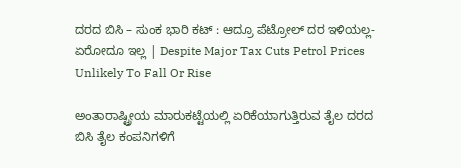ದರದ ಬಿಸಿ – ಸುಂಕ ಭಾರಿ ಕಟ್‌ : ಆದ್ರೂ ಪೆಟ್ರೋಲ್‌ ದರ ಇಳಿಯಲ್ಲ- ಏರೋದೂ ಇಲ್ಲ | Despite Major Tax Cuts Petrol Prices Unlikely To Fall Or Rise

ಅಂತಾರಾಷ್ಟ್ರೀಯ ಮಾರುಕಟ್ಟೆಯಲ್ಲಿ ಏರಿಕೆಯಾಗುತ್ತಿರುವ ತೈಲ ದರದ ಬಿಸಿ ತೈಲ ಕಂಪನಿಗಳಿಗೆ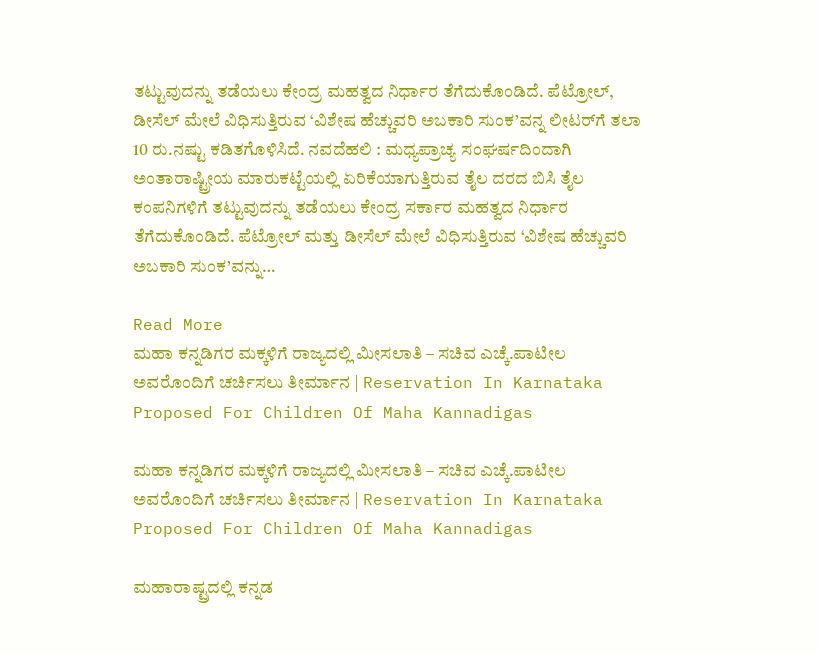ತಟ್ಟುವುದನ್ನು ತಡೆಯಲು ಕೇಂದ್ರ ಮಹತ್ವದ ನಿರ್ಧಾರ ತೆಗೆದುಕೊಂಡಿದೆ. ಪೆಟ್ರೋಲ್‌, ಡೀಸೆಲ್‌ ಮೇಲೆ ವಿಧಿಸುತ್ತಿರುವ ‘ವಿಶೇಷ ಹೆಚ್ಚುವರಿ ಅಬಕಾರಿ ಸುಂಕ’ವನ್ನ ಲೀಟರ್‌ಗೆ ತಲಾ 10 ರು.ನಷ್ಟು ಕಡಿತಗೊಳಿಸಿದೆ. ನವದೆಹಲಿ : ಮಧ್ಯಪ್ರಾಚ್ಯ ಸಂಘರ್ಷದಿಂದಾಗಿ ಅಂತಾರಾಷ್ಟ್ರೀಯ ಮಾರುಕಟ್ಟೆಯಲ್ಲಿ ಏರಿಕೆಯಾಗುತ್ತಿರುವ ತೈಲ ದರದ ಬಿಸಿ ತೈಲ ಕಂಪನಿಗಳಿಗೆ ತಟ್ಟುವುದನ್ನು ತಡೆಯಲು ಕೇಂದ್ರ ಸರ್ಕಾರ ಮಹತ್ವದ ನಿರ್ಧಾರ ತೆಗೆದುಕೊಂಡಿದೆ. ಪೆಟ್ರೋಲ್‌ ಮತ್ತು ಡೀಸೆಲ್‌ ಮೇಲೆ ವಿಧಿಸುತ್ತಿರುವ ‘ವಿಶೇಷ ಹೆಚ್ಚುವರಿ ಅಬಕಾರಿ ಸುಂಕ’ವನ್ನು…

Read More
ಮಹಾ ಕನ್ನಡಿಗರ ಮಕ್ಕಳಿಗೆ ರಾಜ್ಯದಲ್ಲಿ ಮೀಸಲಾತಿ – ಸಚಿವ ಎಚ್ಕೆ.ಪಾಟೀಲ ಅವರೊಂದಿಗೆ ಚರ್ಚಿಸಲು ತೀರ್ಮಾನ | Reservation In Karnataka Proposed For Children Of Maha Kannadigas

ಮಹಾ ಕನ್ನಡಿಗರ ಮಕ್ಕಳಿಗೆ ರಾಜ್ಯದಲ್ಲಿ ಮೀಸಲಾತಿ – ಸಚಿವ ಎಚ್ಕೆ.ಪಾಟೀಲ ಅವರೊಂದಿಗೆ ಚರ್ಚಿಸಲು ತೀರ್ಮಾನ | Reservation In Karnataka Proposed For Children Of Maha Kannadigas

ಮಹಾರಾಷ್ಟ್ರದಲ್ಲಿ ಕನ್ನಡ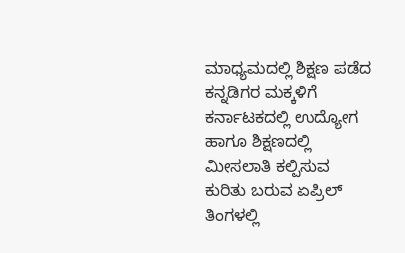ಮಾಧ್ಯಮದಲ್ಲಿ ಶಿಕ್ಷಣ ಪಡೆದ ಕನ್ನಡಿಗರ ಮಕ್ಕಳಿಗೆ ಕರ್ನಾಟಕದಲ್ಲಿ ಉದ್ಯೋಗ ಹಾಗೂ ಶಿಕ್ಷಣದಲ್ಲಿ ಮೀಸಲಾತಿ ಕಲ್ಪಿಸುವ ಕುರಿತು ಬರುವ ಏಪ್ರಿಲ್ ತಿಂಗಳಲ್ಲಿ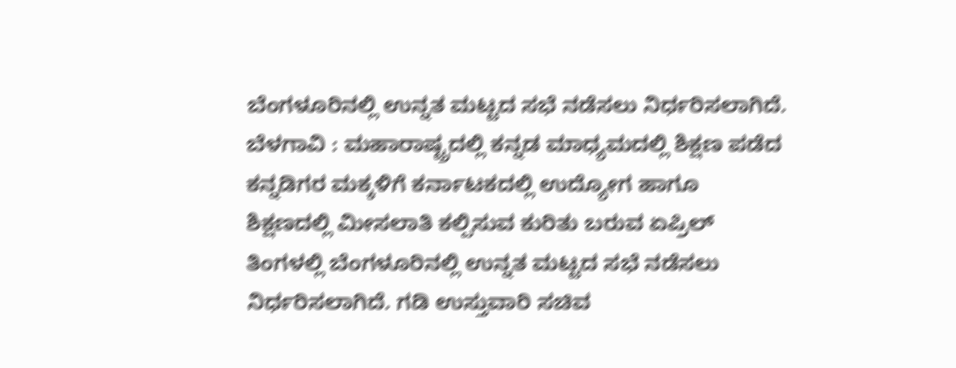ಬೆಂಗಳೂರಿನಲ್ಲಿ ಉನ್ನತ ಮಟ್ಟದ ಸಭೆ ನಡೆಸಲು ನಿರ್ಧರಿಸಲಾಗಿದೆ. ಬೆಳಗಾವಿ : ಮಹಾರಾಷ್ಟ್ರದಲ್ಲಿ ಕನ್ನಡ ಮಾಧ್ಯಮದಲ್ಲಿ ಶಿಕ್ಷಣ ಪಡೆದ ಕನ್ನಡಿಗರ ಮಕ್ಕಳಿಗೆ ಕರ್ನಾಟಕದಲ್ಲಿ ಉದ್ಯೋಗ ಹಾಗೂ ಶಿಕ್ಷಣದಲ್ಲಿ ಮೀಸಲಾತಿ ಕಲ್ಪಿಸುವ ಕುರಿತು ಬರುವ ಏಪ್ರಿಲ್ ತಿಂಗಳಲ್ಲಿ ಬೆಂಗಳೂರಿನಲ್ಲಿ ಉನ್ನತ ಮಟ್ಟದ ಸಭೆ ನಡೆಸಲು ನಿರ್ಧರಿಸಲಾಗಿದೆ. ಗಡಿ ಉಸ್ತುವಾರಿ ಸಚಿವ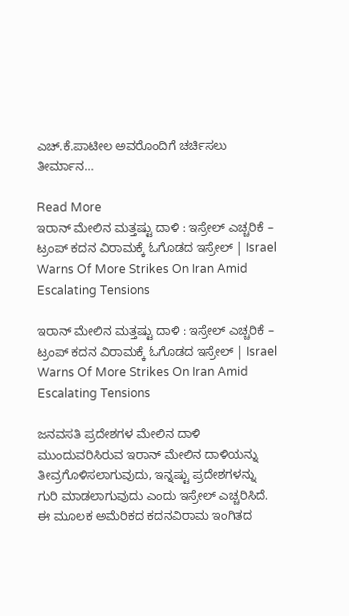ಎಚ್.ಕೆ.ಪಾಟೀಲ ಅವರೊಂದಿಗೆ ಚರ್ಚಿಸಲು ತೀರ್ಮಾನ…

Read More
ಇರಾನ್‌ ಮೇಲಿನ ಮತ್ತಷ್ಟು ದಾಳಿ : ಇಸ್ರೇಲ್‌ ಎಚ್ಚರಿಕೆ – ಟ್ರಂಪ್ ಕದನ ವಿರಾಮಕ್ಕೆ ಓಗೊಡದ ಇಸ್ರೇಲ್ | Israel Warns Of More Strikes On Iran Amid Escalating Tensions

ಇರಾನ್‌ ಮೇಲಿನ ಮತ್ತಷ್ಟು ದಾಳಿ : ಇಸ್ರೇಲ್‌ ಎಚ್ಚರಿಕೆ – ಟ್ರಂಪ್ ಕದನ ವಿರಾಮಕ್ಕೆ ಓಗೊಡದ ಇಸ್ರೇಲ್ | Israel Warns Of More Strikes On Iran Amid Escalating Tensions

ಜನವಸತಿ ಪ್ರದೇಶಗಳ ಮೇಲಿನ ದಾಳಿ ಮುಂದುವರಿಸಿರುವ ಇರಾನ್‌ ಮೇಲಿನ ದಾಳಿಯನ್ನು ತೀವ್ರಗೊಳಿಸಲಾಗುವುದು, ಇನ್ನಷ್ಟು ಪ್ರದೇಶಗಳನ್ನು ಗುರಿ ಮಾಡಲಾಗುವುದು ಎಂದು ಇಸ್ರೇಲ್‌ ಎಚ್ಚರಿಸಿದೆ. ಈ ಮೂಲಕ ಅಮೆರಿಕದ ಕದನವಿರಾಮ ಇಂಗಿತದ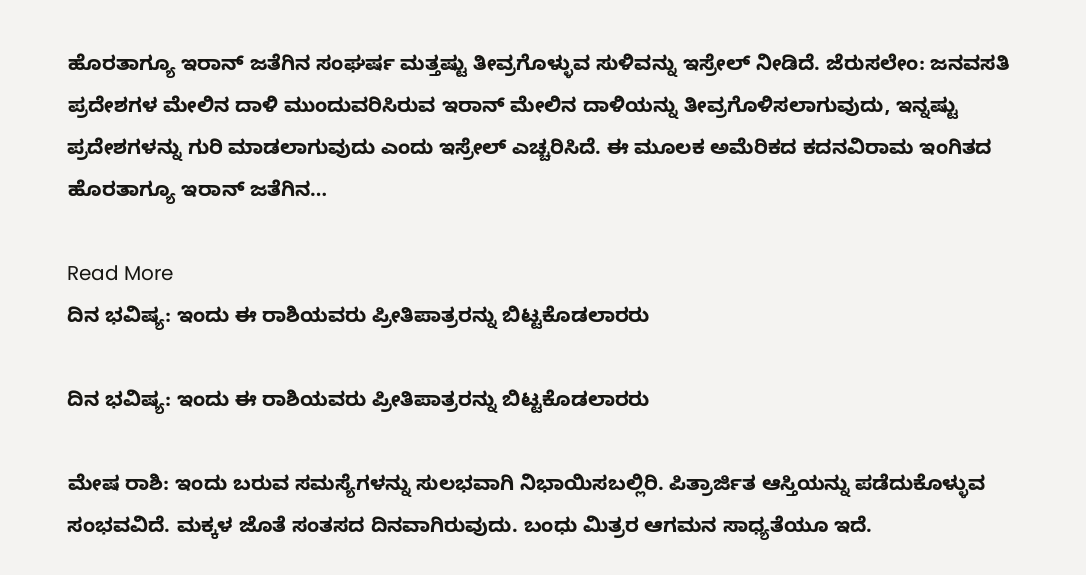ಹೊರತಾಗ್ಯೂ ಇರಾನ್‌ ಜತೆಗಿನ ಸಂಘರ್ಷ ಮತ್ತಷ್ಟು ತೀವ್ರಗೊಳ್ಳುವ ಸುಳಿವನ್ನು ಇಸ್ರೇಲ್‌ ನೀಡಿದೆ. ಜೆರುಸಲೇಂ: ಜನವಸತಿ ಪ್ರದೇಶಗಳ ಮೇಲಿನ ದಾಳಿ ಮುಂದುವರಿಸಿರುವ ಇರಾನ್‌ ಮೇಲಿನ ದಾಳಿಯನ್ನು ತೀವ್ರಗೊಳಿಸಲಾಗುವುದು, ಇನ್ನಷ್ಟು ಪ್ರದೇಶಗಳನ್ನು ಗುರಿ ಮಾಡಲಾಗುವುದು ಎಂದು ಇಸ್ರೇಲ್‌ ಎಚ್ಚರಿಸಿದೆ. ಈ ಮೂಲಕ ಅಮೆರಿಕದ ಕದನವಿರಾಮ ಇಂಗಿತದ ಹೊರತಾಗ್ಯೂ ಇರಾನ್‌ ಜತೆಗಿನ…

Read More
ದಿನ ಭವಿಷ್ಯ: ಇಂದು ಈ ರಾಶಿಯವರು ಪ್ರೀತಿಪಾತ್ರರನ್ನು ಬಿಟ್ಟಕೊಡಲಾರರು

ದಿನ ಭವಿಷ್ಯ: ಇಂದು ಈ ರಾಶಿಯವರು ಪ್ರೀತಿಪಾತ್ರರನ್ನು ಬಿಟ್ಟಕೊಡಲಾರರು

ಮೇಷ ರಾಶಿ: ಇಂದು ಬರುವ ಸಮಸ್ಯೆಗಳನ್ನು ಸುಲಭವಾಗಿ ನಿಭಾಯಿಸಬಲ್ಲಿರಿ. ಪಿತ್ರಾರ್ಜಿತ ಆಸ್ತಿಯನ್ನು ಪಡೆದುಕೊಳ್ಳುವ ಸಂಭವವಿದೆ. ಮಕ್ಕಳ ಜೊತೆ ಸಂತಸದ ದಿನವಾಗಿರುವುದು. ಬಂಧು ಮಿತ್ರರ ಆಗಮನ ಸಾಧ್ಯತೆಯೂ ಇದೆ.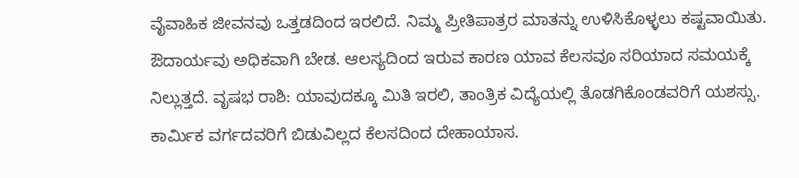ವೈವಾಹಿಕ ಜೀವನವು ಒತ್ತಡದಿಂದ ಇರಲಿದೆ. ನಿಮ್ಮ ಪ್ರೀತಿಪಾತ್ರರ ಮಾತನ್ನು ಉಳಿಸಿಕೊಳ್ಳಲು ಕಷ್ಟವಾಯಿತು. ಔದಾರ್ಯವು ಅಧಿಕವಾಗಿ ಬೇಡ. ಆಲಸ್ಯದಿಂದ ಇರುವ ಕಾರಣ ಯಾವ ಕೆಲಸವೂ ಸರಿಯಾದ ಸಮಯಕ್ಕೆ ನಿಲ್ಲುತ್ತದೆ. ವೃಷಭ ರಾಶಿ: ಯಾವುದಕ್ಕೂ ಮಿತಿ ಇರಲಿ, ತಾಂತ್ರಿಕ ವಿದ್ಯೆಯಲ್ಲಿ ತೊಡಗಿಕೊಂಡವರಿಗೆ ಯಶಸ್ಸು. ಕಾರ್ಮಿಕ ವರ್ಗದವರಿಗೆ ಬಿಡುವಿಲ್ಲದ ಕೆಲಸದಿಂದ ದೇಹಾಯಾಸ.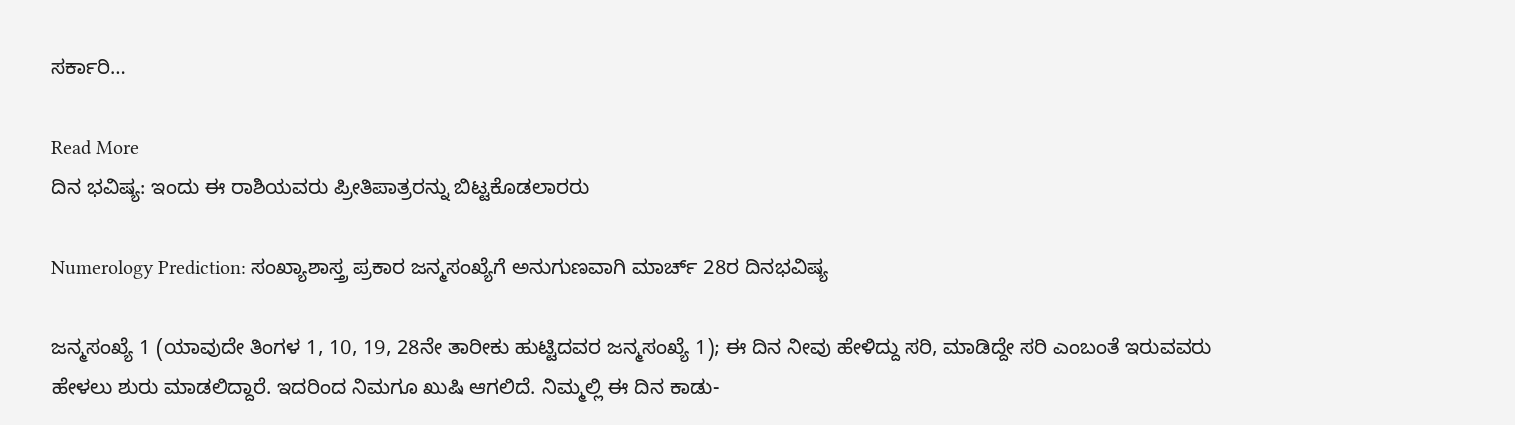ಸರ್ಕಾರಿ…

Read More
ದಿನ ಭವಿಷ್ಯ: ಇಂದು ಈ ರಾಶಿಯವರು ಪ್ರೀತಿಪಾತ್ರರನ್ನು ಬಿಟ್ಟಕೊಡಲಾರರು

Numerology Prediction: ಸಂಖ್ಯಾಶಾಸ್ತ್ರ ಪ್ರಕಾರ ಜನ್ಮಸಂಖ್ಯೆಗೆ ಅನುಗುಣವಾಗಿ ಮಾರ್ಚ್ 28ರ ದಿನಭವಿಷ್ಯ

ಜನ್ಮಸಂಖ್ಯೆ 1 (ಯಾವುದೇ ತಿಂಗಳ 1, 10, 19, 28ನೇ ತಾರೀಕು ಹುಟ್ಟಿದವರ ಜನ್ಮಸಂಖ್ಯೆ 1); ಈ ದಿನ ನೀವು ಹೇಳಿದ್ದು ಸರಿ, ಮಾಡಿದ್ದೇ ಸರಿ ಎಂಬಂತೆ ಇರುವವರು ಹೇಳಲು ಶುರು ಮಾಡಲಿದ್ದಾರೆ. ಇದರಿಂದ ನಿಮಗೂ ಖುಷಿ ಆಗಲಿದೆ. ನಿಮ್ಮಲ್ಲಿ ಈ ದಿನ ಕಾಡು-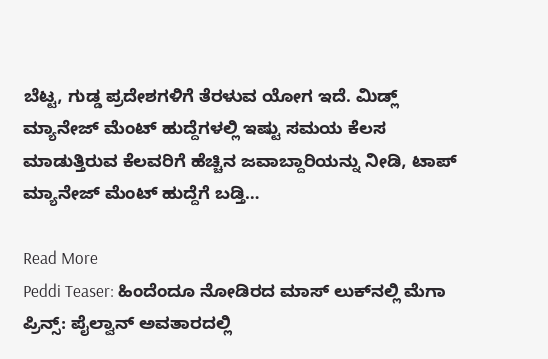ಬೆಟ್ಟ, ಗುಡ್ಡ ಪ್ರದೇಶಗಳಿಗೆ ತೆರಳುವ ಯೋಗ ಇದೆ. ಮಿಡ್ಲ್ ಮ್ಯಾನೇಜ್ ಮೆಂಟ್ ಹುದ್ದೆಗಳಲ್ಲಿ ಇಷ್ಟು ಸಮಯ ಕೆಲಸ ಮಾಡುತ್ತಿರುವ ಕೆಲವರಿಗೆ ಹೆಚ್ಚಿನ ಜವಾಬ್ದಾರಿಯನ್ನು ನೀಡಿ, ಟಾಪ್ ಮ್ಯಾನೇಜ್ ಮೆಂಟ್ ಹುದ್ದೆಗೆ ಬಡ್ತಿ…

Read More
Peddi Teaser: ಹಿಂದೆಂದೂ ನೋಡಿರದ ಮಾಸ್ ಲುಕ್‌ನಲ್ಲಿ ಮೆಗಾ ಪ್ರಿನ್ಸ್: ಪೈಲ್ವಾನ್ ಅವತಾರದಲ್ಲಿ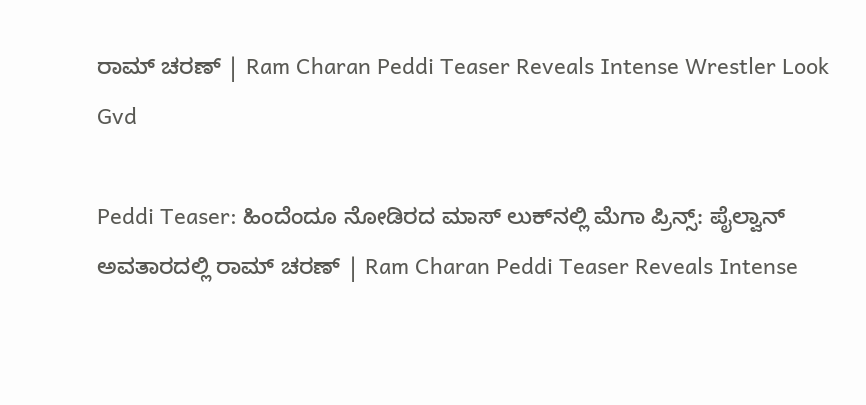ರಾಮ್ ಚರಣ್ | Ram Charan Peddi Teaser Reveals Intense Wrestler Look Gvd

Peddi Teaser: ಹಿಂದೆಂದೂ ನೋಡಿರದ ಮಾಸ್ ಲುಕ್‌ನಲ್ಲಿ ಮೆಗಾ ಪ್ರಿನ್ಸ್: ಪೈಲ್ವಾನ್ ಅವತಾರದಲ್ಲಿ ರಾಮ್ ಚರಣ್ | Ram Charan Peddi Teaser Reveals Intense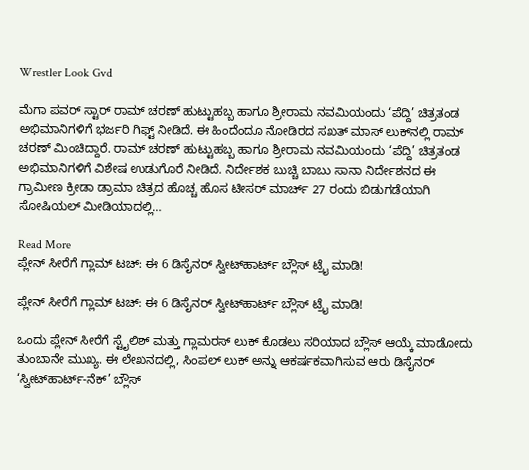Wrestler Look Gvd

ಮೆಗಾ ಪವರ್ ಸ್ಟಾರ್ ರಾಮ್ ಚರಣ್ ಹುಟ್ಟುಹಬ್ಬ ಹಾಗೂ ಶ್ರೀರಾಮ ನವಮಿಯಂದು ‘ಪೆದ್ದಿ’ ಚಿತ್ರತಂಡ ಅಭಿಮಾನಿಗಳಿಗೆ ಭರ್ಜರಿ ಗಿಫ್ಟ್ ನೀಡಿದೆ. ಈ ಹಿಂದೆಂದೂ ನೋಡಿರದ ಸಖತ್ ಮಾಸ್ ಲುಕ್‌ನಲ್ಲಿ ರಾಮ್ ಚರಣ್ ಮಿಂಚಿದ್ದಾರೆ. ರಾಮ್ ಚರಣ್ ಹುಟ್ಟುಹಬ್ಬ ಹಾಗೂ ಶ್ರೀರಾಮ ನವಮಿಯಂದು ‘ಪೆದ್ದಿ’ ಚಿತ್ರತಂಡ ಅಭಿಮಾನಿಗಳಿಗೆ ವಿಶೇಷ ಉಡುಗೊರೆ ನೀಡಿದೆ. ನಿರ್ದೇಶಕ ಬುಚ್ಚಿ ಬಾಬು ಸಾನಾ ನಿರ್ದೇಶನದ ಈ ಗ್ರಾಮೀಣ ಕ್ರೀಡಾ ಡ್ರಾಮಾ ಚಿತ್ರದ ಹೊಚ್ಚ ಹೊಸ ಟೀಸರ್ ಮಾರ್ಚ್ 27 ರಂದು ಬಿಡುಗಡೆಯಾಗಿ ಸೋಷಿಯಲ್ ಮೀಡಿಯಾದಲ್ಲಿ…

Read More
ಪ್ಲೇನ್ ಸೀರೆಗೆ ಗ್ಲಾಮ್ ಟಚ್: ಈ 6 ಡಿಸೈನರ್ ಸ್ವೀಟ್‌ಹಾರ್ಟ್ ಬ್ಲೌಸ್ ಟ್ರೈ ಮಾಡಿ!

ಪ್ಲೇನ್ ಸೀರೆಗೆ ಗ್ಲಾಮ್ ಟಚ್: ಈ 6 ಡಿಸೈನರ್ ಸ್ವೀಟ್‌ಹಾರ್ಟ್ ಬ್ಲೌಸ್ ಟ್ರೈ ಮಾಡಿ!

ಒಂದು ಪ್ಲೇನ್ ಸೀರೆಗೆ ಸ್ಟೈಲಿಶ್ ಮತ್ತು ಗ್ಲಾಮರಸ್ ಲುಕ್ ಕೊಡಲು ಸರಿಯಾದ ಬ್ಲೌಸ್ ಆಯ್ಕೆ ಮಾಡೋದು ತುಂಬಾನೇ ಮುಖ್ಯ. ಈ ಲೇಖನದಲ್ಲಿ, ಸಿಂಪಲ್ ಲುಕ್ ಅನ್ನು ಆಕರ್ಷಕವಾಗಿಸುವ ಆರು ಡಿಸೈನರ್ ‘ಸ್ವೀಟ್‌ಹಾರ್ಟ್-ನೆಕ್’ ಬ್ಲೌಸ್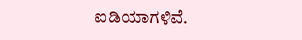ಐಡಿಯಾಗಳಿವೆ.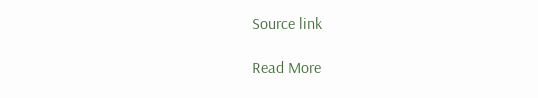Source link

Read More